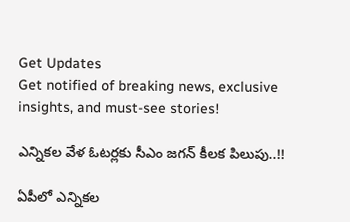Get Updates
Get notified of breaking news, exclusive insights, and must-see stories!

ఎన్నికల వేళ ఓటర్లకు సీఎం జగన్ కీలక పిలుపు..!!

ఏపీలో ఎన్నికల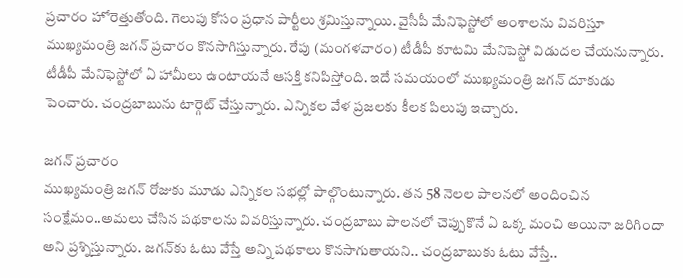ప్రచారం హోరెత్తుతోంది. గెలుపు కోసం ప్రధాన పార్టీలు శ్రమిస్తున్నాయి. వైసీపీ మేనిఫెస్టోలో అంశాలను వివరిస్తూ ముఖ్యమంత్రి జగన్ ప్రచారం కొనసాగిస్తున్నారు. రేపు (మంగళవారం) టీడీపీ కూటమి మేనిపెస్టో విడుదల చేయనున్నారు. టీడీపీ మేనిఫెస్టోలో ఏ హామీలు ఉంటాయనే ఆసక్తి కనిపిస్తోంది. ఇదే సమయంలో ముఖ్యమంత్రి జగన్ దూకుడు పెంచారు. చంద్రబాబును టార్గెట్ చేస్తున్నారు. ఎన్నికల వేళ ప్రజలకు కీలక పిలుపు ఇచ్చారు.

జగన్ ప్రచారం
ముఖ్యమంత్రి జగన్ రోజుకు మూడు ఎన్నికల సభల్లో పాల్గొంటున్నారు. తన 58 నెలల పాలనలో అందించిన సంక్షేమం..అమలు చేసిన పథకాలను వివరిస్తున్నారు. చంద్రబాబు పాలనలో చెప్పుకొనే ఏ ఒక్క మంచి అయినా జరిగిందా అని ప్రశ్నిస్తున్నారు. జగన్‌కు ఓటు వేస్తే అన్ని పథకాలు కొనసాగుతాయని.. చంద్రబాబుకు ఓటు వేస్తే..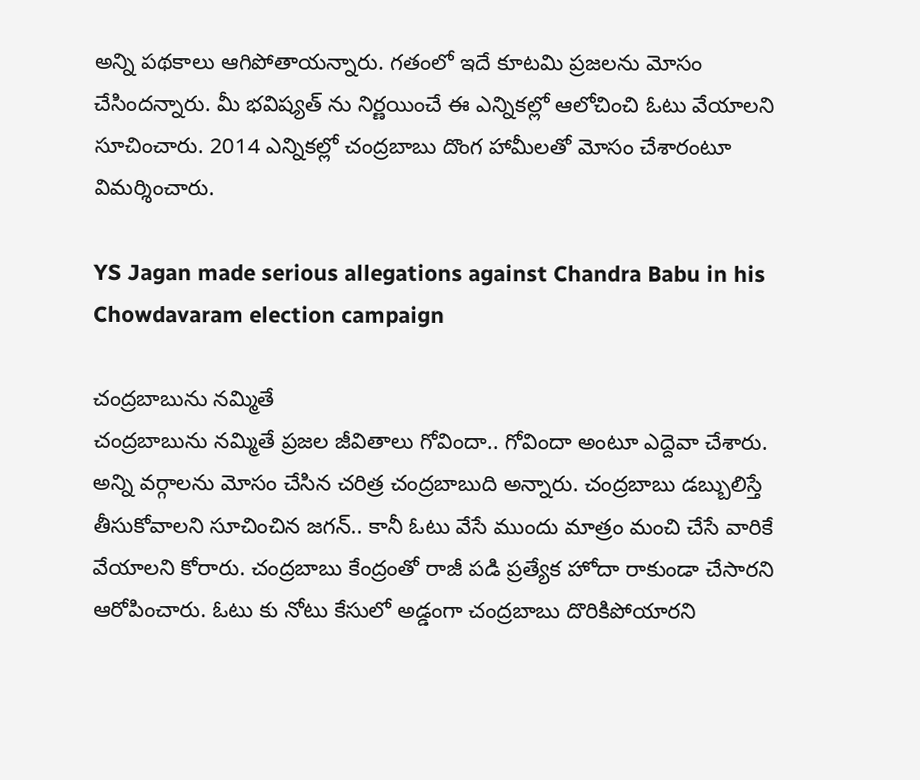అన్ని పథకాలు ఆగిపోతాయన్నారు. గతంలో ఇదే కూటమి ప్రజలను మోసం చేసిందన్నారు. మీ భవిష్యత్ ను నిర్ణయించే ఈ ఎన్నికల్లో ఆలోచించి ఓటు వేయాలని సూచించారు. 2014 ఎన్నికల్లో చంద్రబాబు దొంగ హామీలతో మోసం చేశారంటూ విమర్శించారు.

YS Jagan made serious allegations against Chandra Babu in his Chowdavaram election campaign

చంద్రబాబును నమ్మితే
చంద్రబాబును నమ్మితే ప్రజల జీవితాలు గోవిందా.. గోవిందా అంటూ ఎద్దెవా చేశారు. అన్ని వర్గాలను మోసం చేసిన చరిత్ర చంద్రబాబుది అన్నారు. చంద్రబాబు డబ్బులిస్తే తీసుకోవాలని సూచించిన జగన్.. కానీ ఓటు వేసే ముందు మాత్రం మంచి చేసే వారికే వేయాలని కోరారు. చంద్రబాబు కేంద్రంతో రాజీ పడి ప్రత్యేక హోదా రాకుండా చేసారని ఆరోపించారు. ఓటు కు నోటు కేసులో అడ్డంగా చంద్రబాబు దొరికిపోయారని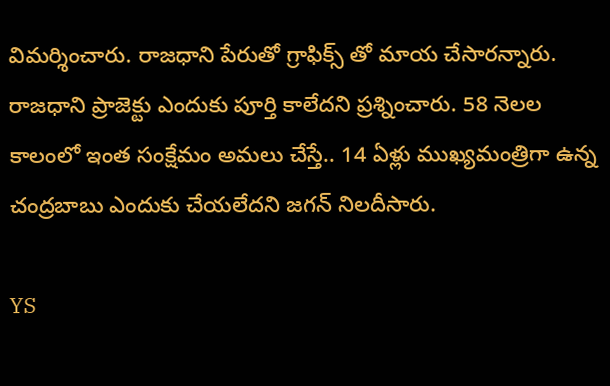విమర్శించారు. రాజధాని పేరుతో గ్రాఫిక్స్ తో మాయ చేసారన్నారు. రాజధాని ప్రాజెక్టు ఎందుకు పూర్తి కాలేదని ప్రశ్నించారు. 58 నెలల కాలంలో ఇంత సంక్షేమం అమలు చేస్తే.. 14 ఏళ్లు ముఖ్యమంత్రిగా ఉన్న చంద్రబాబు ఎందుకు చేయలేదని జగన్ నిలదీసారు.

YS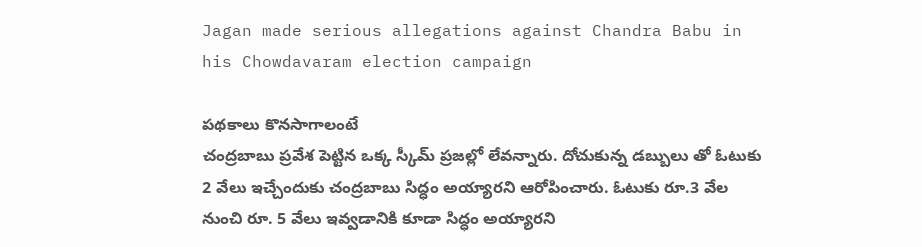Jagan made serious allegations against Chandra Babu in his Chowdavaram election campaign

పథకాలు కొనసాగాలంటే
చంద్రబాబు ప్రవేశ పెట్టిన ఒక్క స్కీమ్ ప్రజల్లో లేవన్నారు. దోచుకున్న డబ్బులు తో ఓటుకు 2 వేలు ఇచ్చేందుకు చంద్రబాబు సిద్ధం అయ్యారని ఆరోపించారు. ఓటుకు రూ.3 వేల నుంచి రూ. 5 వేలు ఇవ్వడానికి కూడా సిద్ధం అయ్యారని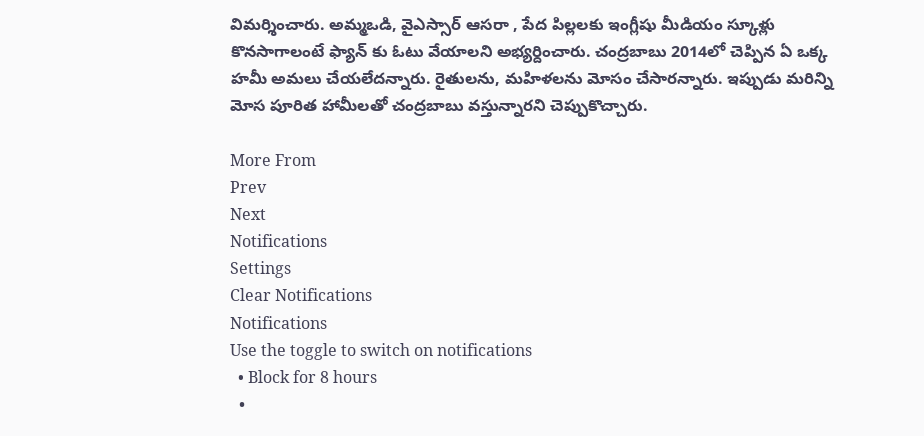విమర్శించారు. అమ్మఒడి, వైఎస్సార్ ఆసరా , పేద పిల్లలకు ఇంగ్లీషు మీడియం స్కూళ్లు కొనసాగాలంటే ఫ్యాన్ కు ఓటు వేయాలని అభ్యర్దించారు. చంద్రబాబు 2014లో చెప్పిన ఏ ఒక్క హమీ అమలు చేయలేదన్నారు. రైతులను, మహిళలను మోసం చేసారన్నారు. ఇప్పుడు మరిన్ని మోస పూరిత హామీలతో చంద్రబాబు వస్తున్నారని చెప్పుకొచ్చారు.

More From
Prev
Next
Notifications
Settings
Clear Notifications
Notifications
Use the toggle to switch on notifications
  • Block for 8 hours
  •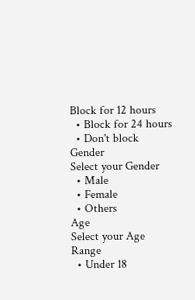Block for 12 hours
  • Block for 24 hours
  • Don't block
Gender
Select your Gender
  • Male
  • Female
  • Others
Age
Select your Age Range
  • Under 18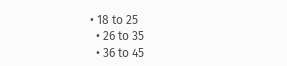• 18 to 25
  • 26 to 35
  • 36 to 45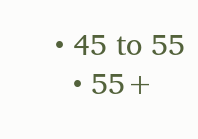• 45 to 55
  • 55+